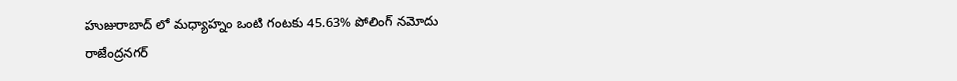హుజురాబాద్ లో మధ్యాహ్నం ఒంటి గంటకు 45.63% పోలింగ్ నమోదు
రాజేంద్రనగర్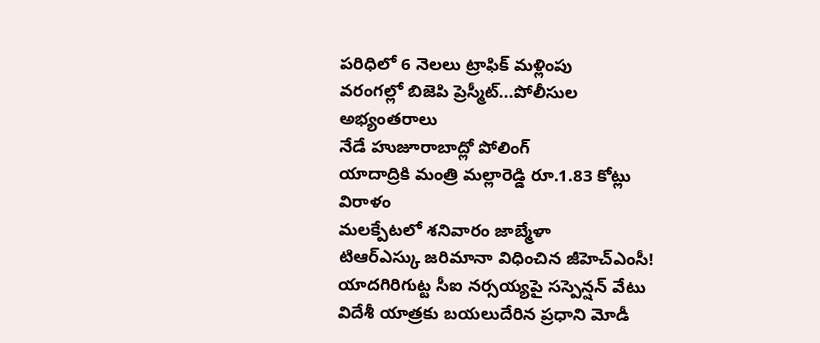పరిధిలో 6 నెలలు ట్రాఫిక్ మళ్లింపు
వరంగల్లో బిజెపి ప్రెస్మీట్...పోలీసుల అభ్యంతరాలు
నేడే హుజూరాబాద్లో పోలింగ్
యాదాద్రికి మంత్రి మల్లారెడ్డి రూ.1.83 కోట్లు విరాళం
మలక్పేటలో శనివారం జాబ్మేళా
టిఆర్ఎస్కు జరిమానా విధించిన జీహెచ్ఎంసీ!
యాదగిరిగుట్ట సీఐ నర్సయ్యపై సస్పెన్షన్ వేటు
విదేశీ యాత్రకు బయలుదేరిన ప్రధాని మోడీ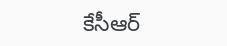కేసీఆర్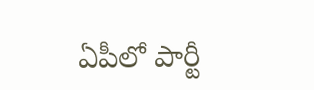ఏపీలో పార్టీ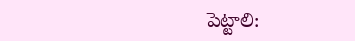పెట్టాలి: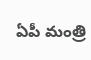ఏపీ మంత్రి